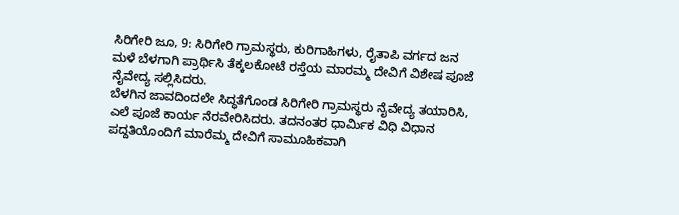ಸಿರಿಗೇರಿ ಜೂ, 9: ಸಿರಿಗೇರಿ ಗ್ರಾಮಸ್ಥರು, ಕುರಿಗಾಹಿಗಳು, ರೈತಾಪಿ ವರ್ಗದ ಜನ ಮಳೆ ಬೆಳಗಾಗಿ ಪ್ರಾರ್ಥಿಸಿ ತೆಕ್ಕಲಕೋಟೆ ರಸ್ತೆಯ ಮಾರಮ್ಮ ದೇವಿಗೆ ವಿಶೇಷ ಪೂಜೆ ನೈವೇದ್ಯ ಸಲ್ಲಿಸಿದರು.
ಬೆಳಗಿನ ಜಾವದಿಂದಲೇ ಸಿದ್ಧತೆಗೊಂಡ ಸಿರಿಗೇರಿ ಗ್ರಾಮಸ್ಥರು ನೈವೇದ್ಯ ತಯಾರಿಸಿ, ಎಲೆ ಪೂಜೆ ಕಾರ್ಯ ನೆರವೇರಿಸಿದರು. ತದನಂತರ ಧಾರ್ಮಿಕ ವಿಧಿ ವಿಧಾನ ಪದ್ದತಿಯೊಂದಿಗೆ ಮಾರೆಮ್ಮ ದೇವಿಗೆ ಸಾಮೂಹಿಕವಾಗಿ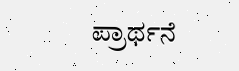ಪ್ರಾರ್ಥನೆ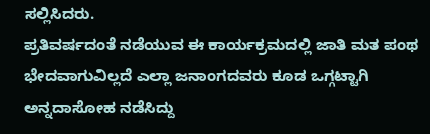ಸಲ್ಲಿಸಿದರು.
ಪ್ರತಿವರ್ಷದಂತೆ ನಡೆಯುವ ಈ ಕಾರ್ಯಕ್ರಮದಲ್ಲಿ ಜಾತಿ ಮತ ಪಂಥ ಭೇದವಾಗುವಿಲ್ಲದೆ ಎಲ್ಲಾ ಜನಾಂಗದವರು ಕೂಡ ಒಗ್ಗಟ್ಟಾಗಿ ಅನ್ನದಾಸೋಹ ನಡೆಸಿದ್ದು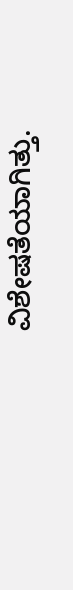ವಿಶೇಷತೆಯಾಗಿತ್ತು.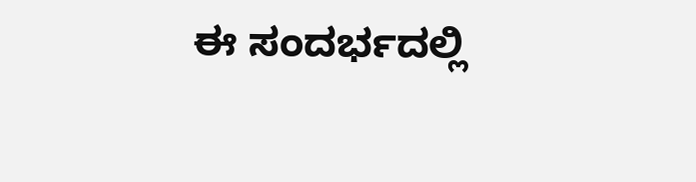ಈ ಸಂದರ್ಭದಲ್ಲಿ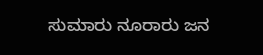ಸುಮಾರು ನೂರಾರು ಜನ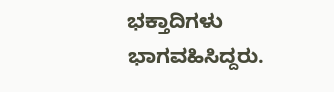ಭಕ್ತಾದಿಗಳು ಭಾಗವಹಿಸಿದ್ದರು.